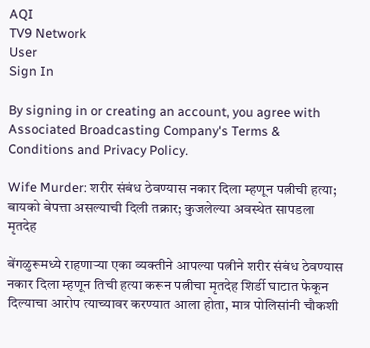AQI
TV9 Network
User
Sign In

By signing in or creating an account, you agree with Associated Broadcasting Company's Terms & Conditions and Privacy Policy.

Wife Murder: शरीर संबंध ठेवण्यास नकार दिला म्हणून पत्नीची हत्या; बायको बेपत्ता असल्याची दिली तक्रार; कुजलेल्या अवस्थेत सापडला मृतदेह

बेंगळुरूमध्ये राहणाऱ्या एका व्यक्तीने आपल्या पत्नीने शरीर संबंध ठेवण्यास नकार दिला म्हणून तिची हत्या करून पत्नीचा मृतदेह शिर्डी घाटात फेकून दिल्याचा आरोप त्याच्यावर करण्यात आला होता, मात्र पोलिसांनी चौकशी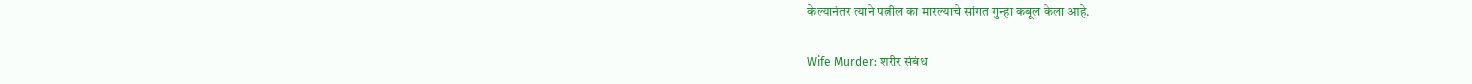केल्यानंतर त्याने पत्नील का मारल्याचे सांगत गुन्हा कबूल केला आहे.

Wife Murder: शरीर संबंध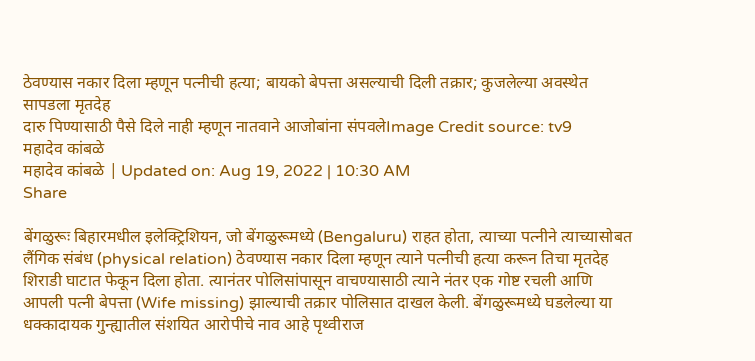ठेवण्यास नकार दिला म्हणून पत्नीची हत्या; बायको बेपत्ता असल्याची दिली तक्रार; कुजलेल्या अवस्थेत सापडला मृतदेह
दारु पिण्यासाठी पैसे दिले नाही म्हणून नातवाने आजोबांना संपवलेImage Credit source: tv9
महादेव कांबळे
महादेव कांबळे | Updated on: Aug 19, 2022 | 10:30 AM
Share

बेंगळुरूः बिहारमधील इलेक्ट्रिशियन, जो बेंगळुरूमध्ये (Bengaluru) राहत होता, त्याच्या पत्नीने त्याच्यासोबत लैंगिक संबंध (physical relation) ठेवण्यास नकार दिला म्हणून त्याने पत्नीची हत्या करून तिचा मृतदेह शिराडी घाटात फेकून दिला होता. त्यानंतर पोलिसांपासून वाचण्यासाठी त्याने नंतर एक गोष्ट रचली आणि आपली पत्नी बेपत्ता (Wife missing) झाल्याची तक्रार पोलिसात दाखल केली. बेंगळुरूमध्ये घडलेल्या या धक्कादायक गुन्ह्यातील संशयित आरोपीचे नाव आहे पृथ्वीराज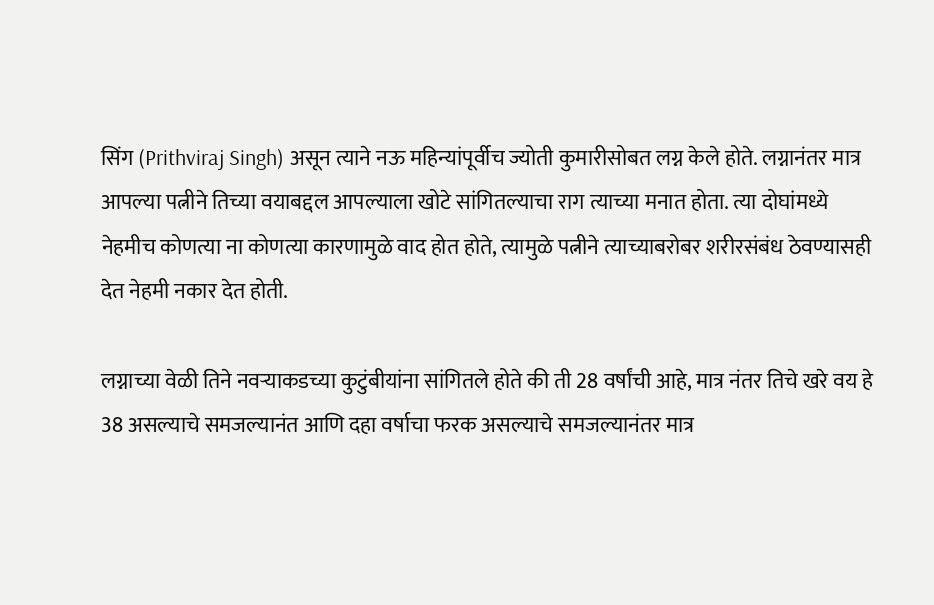सिंग (Prithviraj Singh) असून त्याने नऊ महिन्यांपूर्वीच ज्योती कुमारीसोबत लग्न केले होते. लग्नानंतर मात्र आपल्या पत्नीने तिच्या वयाबद्दल आपल्याला खोटे सांगितल्याचा राग त्याच्या मनात होता. त्या दोघांमध्ये नेहमीच कोणत्या ना कोणत्या कारणामुळे वाद होत होते, त्यामुळे पत्नीने त्याच्याबरोबर शरीरसंबंध ठेवण्यासही देत नेहमी नकार देत होती.

लग्नाच्या वेळी तिने नवऱ्याकडच्या कुटुंबीयांना सांगितले होते की ती 28 वर्षांची आहे, मात्र नंतर तिचे खरे वय हे 38 असल्याचे समजल्यानंत आणि दहा वर्षाचा फरक असल्याचे समजल्यानंतर मात्र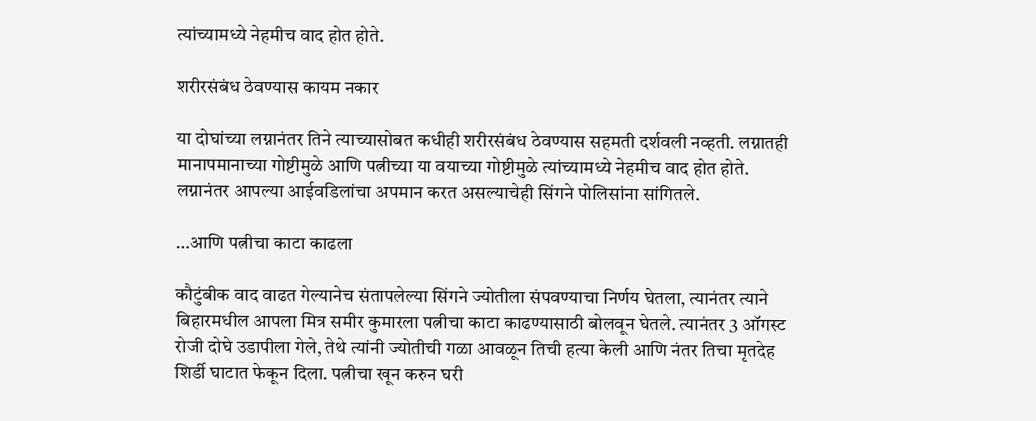त्यांच्यामध्ये नेहमीच वाद होत होते.

शरीरसंबंध ठेवण्यास कायम नकार

या दोघांच्या लग्नानंतर तिने त्याच्यासोबत कधीही शरीरसंबंध ठेवण्यास सहमती दर्शवली नव्हती. लग्नातही मानापमानाच्या गोष्टीमुळे आणि पत्नीच्या या वयाच्या गोष्टीमुळे त्यांच्यामध्ये नेहमीच वाद होत होते. लग्नानंतर आपल्या आईवडिलांचा अपमान करत असल्याचेही सिंगने पोलिसांना सांगितले.

…आणि पत्नीचा काटा काढला

कौटुंबीक वाद वाढत गेल्यानेच संतापलेल्या सिंगने ज्योतीला संपवण्याचा निर्णय घेतला, त्यानंतर त्याने बिहारमधील आपला मित्र समीर कुमारला पत्नीचा काटा काढण्यासाठी बोलवून घेतले. त्यानंतर 3 ऑगस्ट रोजी दोघे उडापीला गेले, तेथे त्यांनी ज्योतीची गळा आवळून तिची हत्या केली आणि नंतर तिचा मृतदेह शिर्डी घाटात फेकून दिला. पत्नीचा खून करुन घरी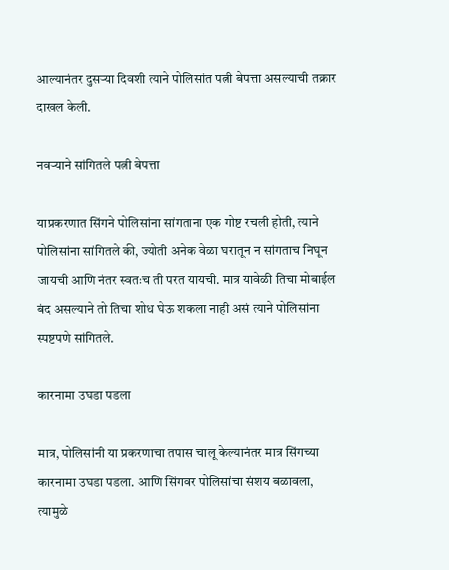आल्यानंतर दुसऱ्या दिवशी त्याने पोलिसांत पत्नी बेपत्ता असल्याची तक्रार दाखल केली.

नवऱ्याने सांगितले पत्नी बेपत्ता

याप्रकरणात सिंगने पोलिसांना सांगताना एक गोष्ट रचली होती, त्याने पोलिसांना सांगितले की, ज्योती अनेक वेळा घरातून न सांगताच निघून जायची आणि नंतर स्वतःच ती परत यायची. मात्र यावेळी तिचा मोबाईल बंद असल्याने तो तिचा शोध घेऊ शकला नाही असं त्याने पोलिसांना स्पष्टपणे सांगितले.

कारनामा उघडा पडला

मात्र, पोलिसांनी या प्रकरणाचा तपास चालू केल्यानंतर मात्र सिंगच्या कारनामा उघडा पडला. आणि सिंगवर पोलिसांचा संशय बळावला, त्यामुळे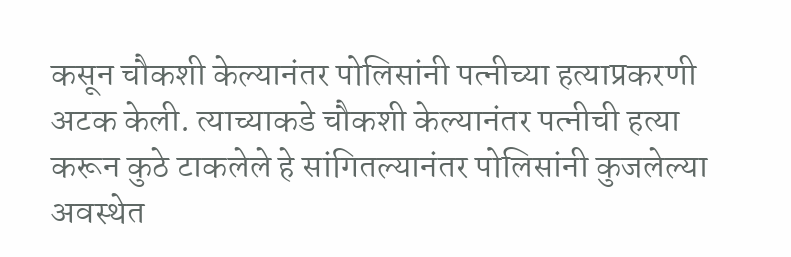कसून चौकशी केल्यानंतर पोलिसांनी पत्नीच्या हत्याप्रकरणी अटक केली. त्याच्याकडे चौकशी केल्यानंतर पत्नीची हत्या करून कुठे टाकलेले हे सांगितल्यानंतर पोलिसांनी कुजलेल्या अवस्थेत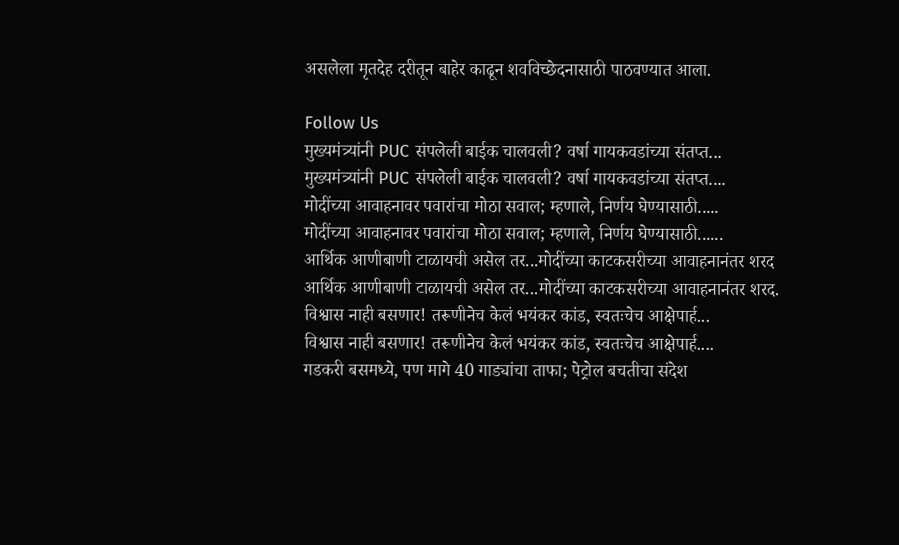असलेला मृतदेह दरीतून बाहेर काढून शवविच्छेदनासाठी पाठवण्यात आला.

Follow Us
मुख्यमंत्र्यांनी PUC संपलेली बाईक चालवली? वर्षा गायकवडांच्या संतप्त...
मुख्यमंत्र्यांनी PUC संपलेली बाईक चालवली? वर्षा गायकवडांच्या संतप्त....
मोदींच्या आवाहनावर पवारांचा मोठा सवाल; म्हणाले, निर्णय घेण्यासाठी.....
मोदींच्या आवाहनावर पवारांचा मोठा सवाल; म्हणाले, निर्णय घेण्यासाठी......
आर्थिक आणीबाणी टाळायची असेल तर...मोदींच्या काटकसरीच्या आवाहनानंतर शरद
आर्थिक आणीबाणी टाळायची असेल तर...मोदींच्या काटकसरीच्या आवाहनानंतर शरद.
विश्वास नाही बसणार! तरूणीनेच केलं भयंकर कांड, स्वतःचेच आक्षेपार्ह...
विश्वास नाही बसणार! तरूणीनेच केलं भयंकर कांड, स्वतःचेच आक्षेपार्ह....
गडकरी बसमध्ये, पण मागे 40 गाड्यांचा ताफा; पेट्रोल बचतीचा संदेश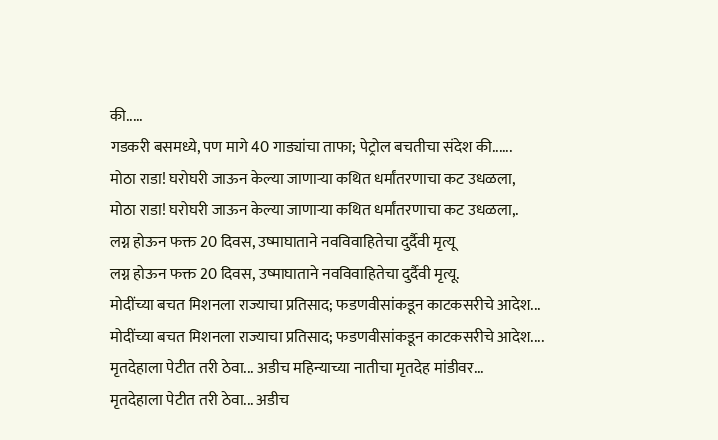की.....
गडकरी बसमध्ये, पण मागे 40 गाड्यांचा ताफा; पेट्रोल बचतीचा संदेश की......
मोठा राडा! घरोघरी जाऊन केल्या जाणाऱ्या कथित धर्मांतरणाचा कट उधळला,
मोठा राडा! घरोघरी जाऊन केल्या जाणाऱ्या कथित धर्मांतरणाचा कट उधळला,.
लग्न होऊन फक्त 20 दिवस, उष्माघाताने नवविवाहितेचा दुर्दैवी मृत्यू
लग्न होऊन फक्त 20 दिवस, उष्माघाताने नवविवाहितेचा दुर्दैवी मृत्यू.
मोदींच्या बचत मिशनला राज्याचा प्रतिसाद; फडणवीसांकडून काटकसरीचे आदेश...
मोदींच्या बचत मिशनला राज्याचा प्रतिसाद; फडणवीसांकडून काटकसरीचे आदेश....
मृतदेहाला पेटीत तरी ठेवा... अडीच महिन्याच्या नातीचा मृतदेह मांडीवर...
मृतदेहाला पेटीत तरी ठेवा... अडीच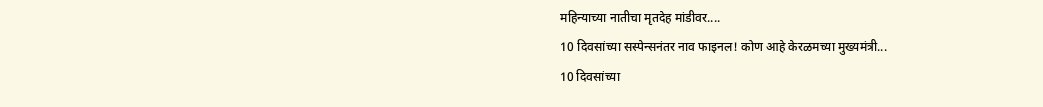महिन्याच्या नातीचा मृतदेह मांडीवर....
10 दिवसांच्या सस्पेन्सनंतर नाव फाइनल! कोण आहे केरळमच्या मुख्यमंत्री...
10 दिवसांच्या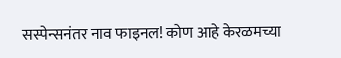सस्पेन्सनंतर नाव फाइनल! कोण आहे केरळमच्या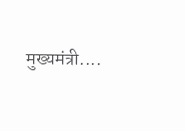मुख्यमंत्री....